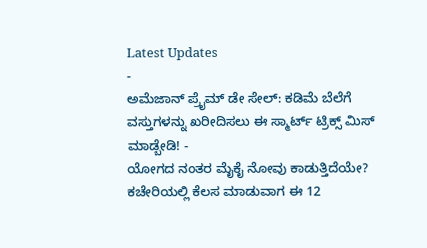Latest Updates
-
ಅಮೆಜಾನ್ ಪ್ರೈಮ್ ಡೇ ಸೇಲ್: ಕಡಿಮೆ ಬೆಲೆಗೆ ವಸ್ತುಗಳನ್ನು ಖರೀದಿಸಲು ಈ ಸ್ಮಾರ್ಟ್ ಟ್ರಿಕ್ಸ್ ಮಿಸ್ ಮಾಡ್ಬೇಡಿ! -
ಯೋಗದ ನಂತರ ಮೈಕೈ ನೋವು ಕಾಡುತ್ತಿದೆಯೇ? ಕಚೇರಿಯಲ್ಲಿ ಕೆಲಸ ಮಾಡುವಾಗ ಈ 12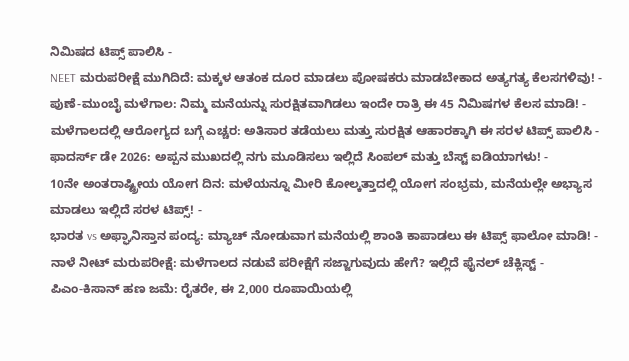ನಿಮಿಷದ ಟಿಪ್ಸ್ ಪಾಲಿಸಿ -
NEET ಮರುಪರೀಕ್ಷೆ ಮುಗಿದಿದೆ: ಮಕ್ಕಳ ಆತಂಕ ದೂರ ಮಾಡಲು ಪೋಷಕರು ಮಾಡಬೇಕಾದ ಅತ್ಯಗತ್ಯ ಕೆಲಸಗಳಿವು! -
ಪುಣೆ-ಮುಂಬೈ ಮಳೆಗಾಲ: ನಿಮ್ಮ ಮನೆಯನ್ನು ಸುರಕ್ಷಿತವಾಗಿಡಲು ಇಂದೇ ರಾತ್ರಿ ಈ 45 ನಿಮಿಷಗಳ ಕೆಲಸ ಮಾಡಿ! -
ಮಳೆಗಾಲದಲ್ಲಿ ಆರೋಗ್ಯದ ಬಗ್ಗೆ ಎಚ್ಚರ: ಅತಿಸಾರ ತಡೆಯಲು ಮತ್ತು ಸುರಕ್ಷಿತ ಆಹಾರಕ್ಕಾಗಿ ಈ ಸರಳ ಟಿಪ್ಸ್ ಪಾಲಿಸಿ -
ಫಾದರ್ಸ್ ಡೇ 2026: ಅಪ್ಪನ ಮುಖದಲ್ಲಿ ನಗು ಮೂಡಿಸಲು ಇಲ್ಲಿದೆ ಸಿಂಪಲ್ ಮತ್ತು ಬೆಸ್ಟ್ ಐಡಿಯಾಗಳು! -
10ನೇ ಅಂತರಾಷ್ಟ್ರೀಯ ಯೋಗ ದಿನ: ಮಳೆಯನ್ನೂ ಮೀರಿ ಕೋಲ್ಕತ್ತಾದಲ್ಲಿ ಯೋಗ ಸಂಭ್ರಮ, ಮನೆಯಲ್ಲೇ ಅಭ್ಯಾಸ ಮಾಡಲು ಇಲ್ಲಿದೆ ಸರಳ ಟಿಪ್ಸ್! -
ಭಾರತ vs ಅಫ್ಘಾನಿಸ್ತಾನ ಪಂದ್ಯ: ಮ್ಯಾಚ್ ನೋಡುವಾಗ ಮನೆಯಲ್ಲಿ ಶಾಂತಿ ಕಾಪಾಡಲು ಈ ಟಿಪ್ಸ್ ಫಾಲೋ ಮಾಡಿ! -
ನಾಳೆ ನೀಟ್ ಮರುಪರೀಕ್ಷೆ: ಮಳೆಗಾಲದ ನಡುವೆ ಪರೀಕ್ಷೆಗೆ ಸಜ್ಜಾಗುವುದು ಹೇಗೆ? ಇಲ್ಲಿದೆ ಫೈನಲ್ ಚೆಕ್ಲಿಸ್ಟ್ -
ಪಿಎಂ-ಕಿಸಾನ್ ಹಣ ಜಮೆ: ರೈತರೇ, ಈ 2,000 ರೂಪಾಯಿಯಲ್ಲಿ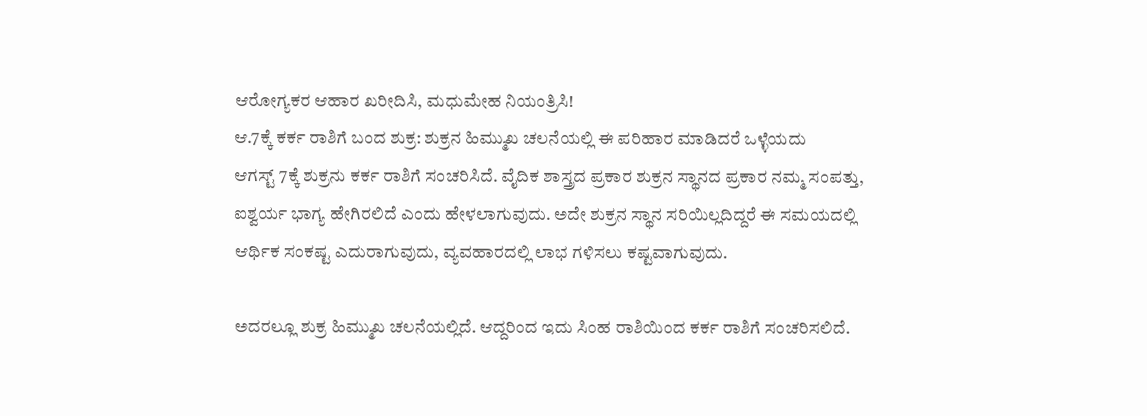ಆರೋಗ್ಯಕರ ಆಹಾರ ಖರೀದಿಸಿ, ಮಧುಮೇಹ ನಿಯಂತ್ರಿಸಿ!
ಆ.7ಕ್ಕೆ ಕರ್ಕ ರಾಶಿಗೆ ಬಂದ ಶುಕ್ರ: ಶುಕ್ರನ ಹಿಮ್ಮುಖ ಚಲನೆಯಲ್ಲಿ ಈ ಪರಿಹಾರ ಮಾಡಿದರೆ ಒಳ್ಳೆಯದು
ಆಗಸ್ಟ್ 7ಕ್ಕೆ ಶುಕ್ರನು ಕರ್ಕ ರಾಶಿಗೆ ಸಂಚರಿಸಿದೆ. ವೈದಿಕ ಶಾಸ್ತ್ರದ ಪ್ರಕಾರ ಶುಕ್ರನ ಸ್ಥಾನದ ಪ್ರಕಾರ ನಮ್ಮ ಸಂಪತ್ತು, ಐಶ್ವರ್ಯ ಭಾಗ್ಯ ಹೇಗಿರಲಿದೆ ಎಂದು ಹೇಳಲಾಗುವುದು. ಅದೇ ಶುಕ್ರನ ಸ್ಥಾನ ಸರಿಯಿಲ್ಲದಿದ್ದರೆ ಈ ಸಮಯದಲ್ಲಿ ಆರ್ಥಿಕ ಸಂಕಷ್ಟ ಎದುರಾಗುವುದು, ವ್ಯವಹಾರದಲ್ಲಿ ಲಾಭ ಗಳಿಸಲು ಕಷ್ಟವಾಗುವುದು.

ಅದರಲ್ಲೂ ಶುಕ್ರ ಹಿಮ್ಮುಖ ಚಲನೆಯಲ್ಲಿದೆ. ಆದ್ದರಿಂದ ಇದು ಸಿಂಹ ರಾಶಿಯಿಂದ ಕರ್ಕ ರಾಶಿಗೆ ಸಂಚರಿಸಲಿದೆ.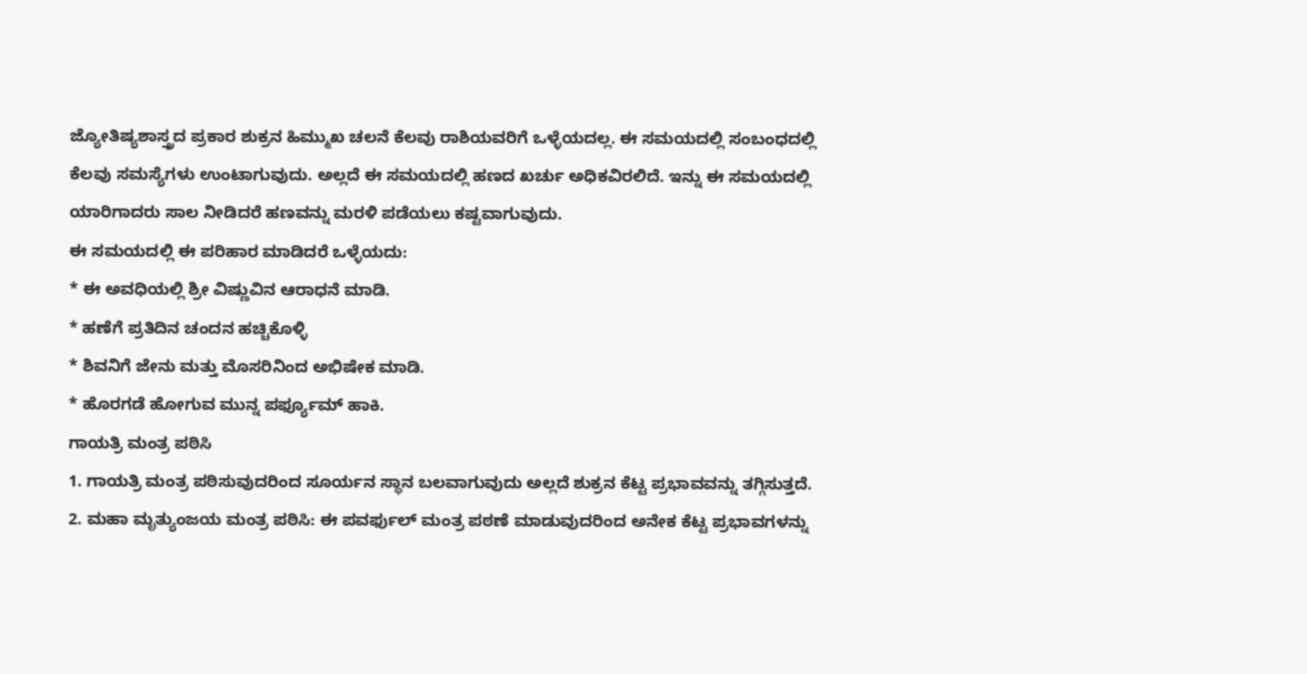ಜ್ಯೋತಿಷ್ಯಶಾಸ್ತ್ರದ ಪ್ರಕಾರ ಶುಕ್ರನ ಹಿಮ್ಮುಖ ಚಲನೆ ಕೆಲವು ರಾಶಿಯವರಿಗೆ ಒಳ್ಳೆಯದಲ್ಲ. ಈ ಸಮಯದಲ್ಲಿ ಸಂಬಂಧದಲ್ಲಿ ಕೆಲವು ಸಮಸ್ಯೆಗಳು ಉಂಟಾಗುವುದು. ಅಲ್ಲದೆ ಈ ಸಮಯದಲ್ಲಿ ಹಣದ ಖರ್ಚು ಅಧಿಕವಿರಲಿದೆ. ಇನ್ನು ಈ ಸಮಯದಲ್ಲಿ ಯಾರಿಗಾದರು ಸಾಲ ನೀಡಿದರೆ ಹಣವನ್ನು ಮರಳಿ ಪಡೆಯಲು ಕಷ್ಟವಾಗುವುದು.
ಈ ಸಮಯದಲ್ಲಿ ಈ ಪರಿಹಾರ ಮಾಡಿದರೆ ಒಳ್ಳೆಯದು:
* ಈ ಅವಧಿಯಲ್ಲಿ ಶ್ರೀ ವಿಷ್ಣುವಿನ ಆರಾಧನೆ ಮಾಡಿ.
* ಹಣೆಗೆ ಪ್ರತಿದಿನ ಚಂದನ ಹಚ್ಚಿಕೊಳ್ಳಿ
* ಶಿವನಿಗೆ ಜೇನು ಮತ್ತು ಮೊಸರಿನಿಂದ ಅಭಿಷೇಕ ಮಾಡಿ.
* ಹೊರಗಡೆ ಹೋಗುವ ಮುನ್ನ ಪರ್ಫ್ಯೂಮ್ ಹಾಕಿ.
ಗಾಯತ್ರಿ ಮಂತ್ರ ಪಠಿಸಿ
1. ಗಾಯತ್ರಿ ಮಂತ್ರ ಪಠಿಸುವುದರಿಂದ ಸೂರ್ಯನ ಸ್ಥಾನ ಬಲವಾಗುವುದು ಅಲ್ಲದೆ ಶುಕ್ರನ ಕೆಟ್ಟ ಪ್ರಭಾವವನ್ನು ತಗ್ಗಿಸುತ್ತದೆ.
2. ಮಹಾ ಮೃತ್ಯುಂಜಯ ಮಂತ್ರ ಪಠಿಸಿ: ಈ ಪವರ್ಫುಲ್ ಮಂತ್ರ ಪಠಣೆ ಮಾಡುವುದರಿಂದ ಅನೇಕ ಕೆಟ್ಟ ಪ್ರಭಾವಗಳನ್ನು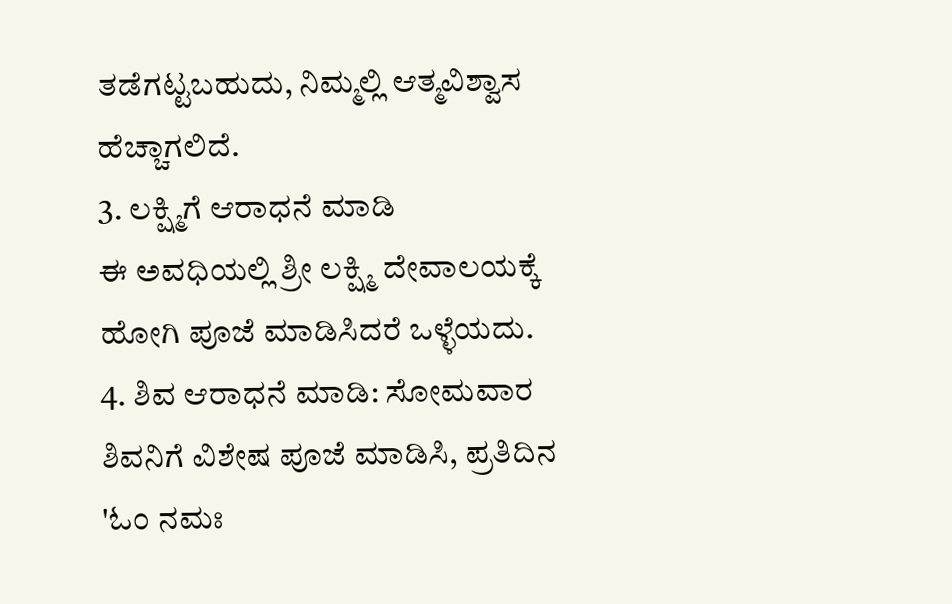ತಡೆಗಟ್ಟಬಹುದು, ನಿಮ್ಮಲ್ಲಿ ಆತ್ಮವಿಶ್ವಾಸ ಹೆಚ್ಚಾಗಲಿದೆ.
3. ಲಕ್ಷ್ಮಿಗೆ ಆರಾಧನೆ ಮಾಡಿ
ಈ ಅವಧಿಯಲ್ಲಿ ಶ್ರೀ ಲಕ್ಷ್ಮಿ ದೇವಾಲಯಕ್ಕೆ ಹೋಗಿ ಪೂಜೆ ಮಾಡಿಸಿದರೆ ಒಳ್ಳೆಯದು.
4. ಶಿವ ಆರಾಧನೆ ಮಾಡಿ: ಸೋಮವಾರ ಶಿವನಿಗೆ ವಿಶೇಷ ಪೂಜೆ ಮಾಡಿಸಿ, ಪ್ರತಿದಿನ 'ಓಂ ನಮಃ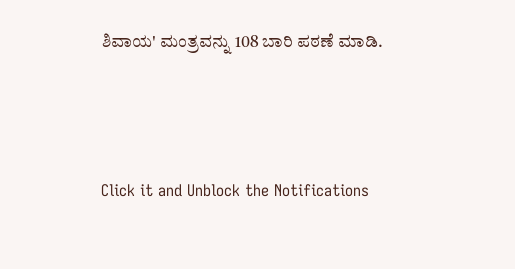ಶಿವಾಯ' ಮಂತ್ರವನ್ನು 108 ಬಾರಿ ಪಠಣೆ ಮಾಡಿ.



Click it and Unblock the Notifications